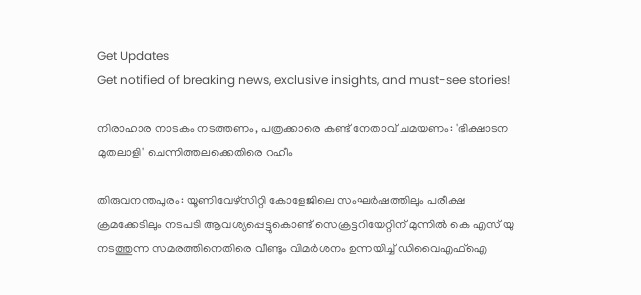Get Updates
Get notified of breaking news, exclusive insights, and must-see stories!

നിരാഹാര നാടകം നടത്തണം, പത്രക്കാരെ കണ്ട് നേതാവ് ചമയണം: 'ഭിക്ഷാടന മുതലാളി' ചെന്നിത്തലക്കെതിരെ റഹീം

തിരുവനന്തപുരം: യൂണിവേഴ്സിറ്റി കോളേജിലെ സംഘര്‍ഷത്തിലും പരീക്ഷ ക്രമക്കേടിലും നടപടി ആവശ്യപ്പെട്ടുകൊണ്ട് സെക്രട്ടറിയേറ്റിന് മുന്നില്‍ കെ എസ് യു നടത്തുന്ന സമരത്തിനെതിരെ വീണ്ടും വിമര്‍ശനം ഉന്നയിച്ച് ഡിവൈഎഫ്ഐ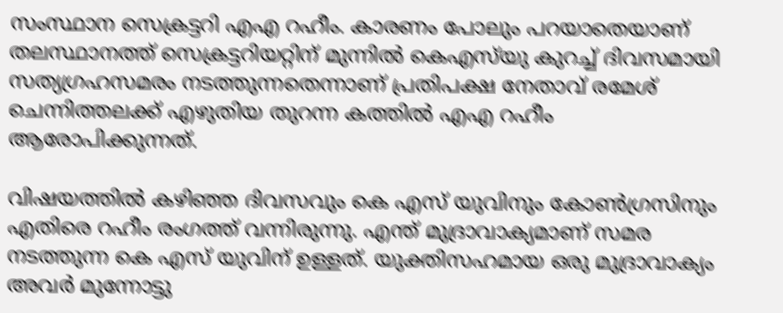സംസ്ഥാന സെക്രട്ടറി എഎ റഹീം. കാരണം പോലും പറയാതെയാണ്‌ തലസ്ഥാനത്ത്‌ സെക്രട്ടറിയറ്റിന്‌ മുന്നിൽ കെഎസ്‌യു കുറച്ച്‌ ദിവസമായി സത്യഗ്രഹസമരം നടത്തുന്നതെന്നാണ് പ്രതിപക്ഷ നേതാവ് രമേശ് ചെന്നിത്തലക്ക് എഴുതിയ തുറന്ന കത്തില്‍ എഎ റഹീം ആരോപിക്കുന്നത്.

വിഷയത്തില്‍ കഴിഞ്ഞ ദിവസവും കെ എസ് യുവിനും കോണ്‍ഗ്രസിനും എതിരെ റഹീം രംഗത്ത് വന്നിരുന്നു. എന്ത് മുദ്രാവാക്യമാണ് സമര നടത്തുന്ന കെ എസ് യുവിന് ഉള്ളത്. യുക്തിസഹമായ ഒരു മുദ്രാവാക്യം അവര്‍ മുന്നോട്ടു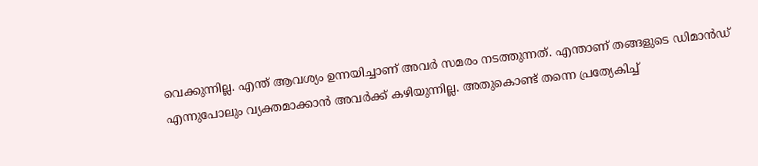വെക്കുന്നില്ല. എന്ത് ആവശ്യം ഉന്നയിച്ചാണ് അവര്‍ സമരം നടത്തുന്നത്. എന്താണ് തങ്ങളുടെ ഡിമാന്‍ഡ് എന്നുപോലും വ്യക്തമാക്കാന്‍ അവര്‍ക്ക് കഴിയുന്നില്ല. അതുകൊണ്ട് തന്നെ പ്രത്യേകിച്ച്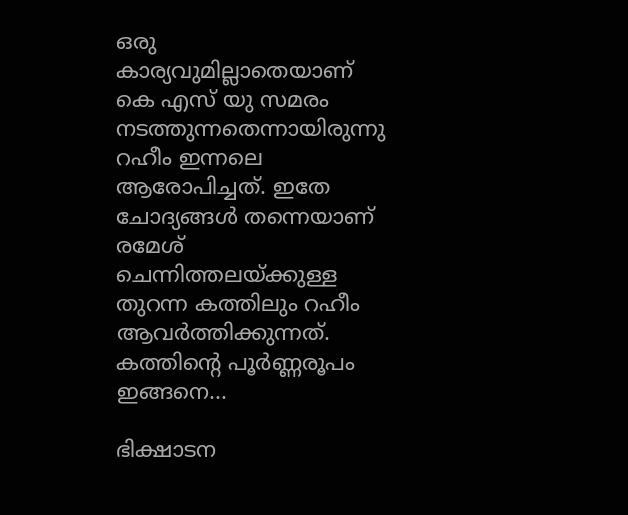ഒരു കാര്യവുമില്ലാതെയാണ് കെ എസ് യു സമരം നടത്തുന്നതെന്നായിരുന്നു റഹീം ഇന്നലെ ആരോപിച്ചത്. ഇതേ ചോദ്യങ്ങള്‍ തന്നെയാണ് രമേശ് ചെന്നിത്തലയ്ക്കുള്ള തുറന്ന കത്തിലും റഹീം ആവര്‍ത്തിക്കുന്നത്. കത്തിന്‍റെ പൂര്‍ണ്ണരൂപം ഇങ്ങനെ...

ഭിക്ഷാടന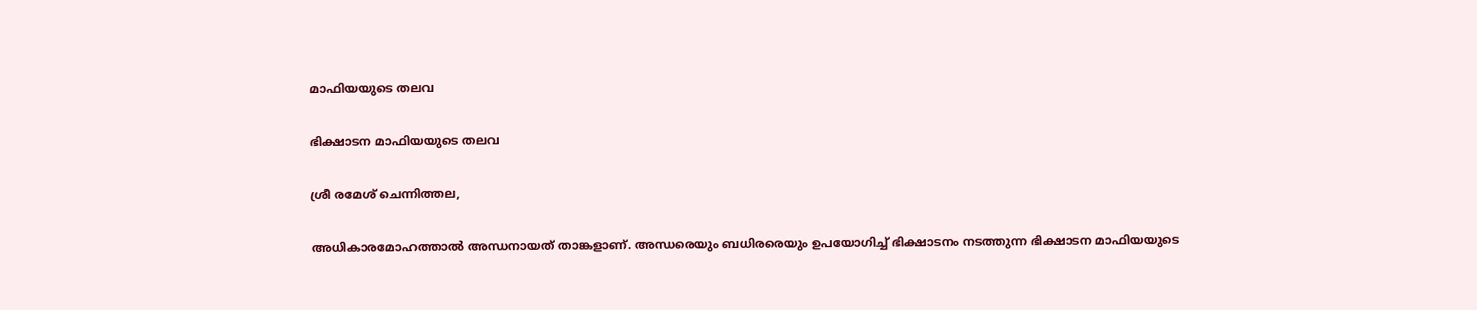മാഫിയയുടെ തലവ

ഭിക്ഷാടന മാഫിയയുടെ തലവ

ശ്രീ രമേശ് ചെന്നിത്തല,

അധികാരമോഹത്താൽ അന്ധനായത് താങ്കളാണ്. അന്ധരെയും ബധിരരെയും ഉപയോഗിച്ച് ഭിക്ഷാടനം നടത്തുന്ന ഭിക്ഷാടന മാഫിയയുടെ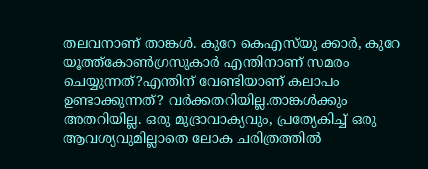തലവനാണ് താങ്കൾ. കുറേ കെഎസ്‌യു ക്കാർ, കുറേ യൂത്ത്കോൺഗ്രസുകാർ എന്തിനാണ് സമരം ചെയ്യുന്നത്?എന്തിന് വേണ്ടിയാണ് കലാപം ഉണ്ടാക്കുന്നത്? വർക്കതറിയില്ല.താങ്കൾക്കും അതറിയില്ല. ഒരു മുദ്രാവാക്യവും, പ്രത്യേകിച്ച് ഒരു ആവശ്യവുമില്ലാതെ ലോക ചരിത്രത്തിൽ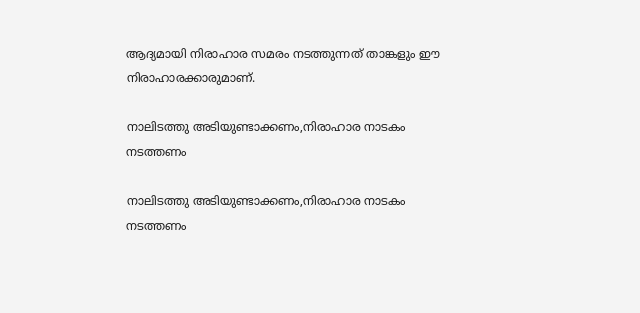ആദ്യമായി നിരാഹാര സമരം നടത്തുന്നത് താങ്കളും ഈ നിരാഹാരക്കാരുമാണ്.

നാലിടത്തു അടിയുണ്ടാക്കണം,നിരാഹാര നാടകം നടത്തണം

നാലിടത്തു അടിയുണ്ടാക്കണം,നിരാഹാര നാടകം നടത്തണം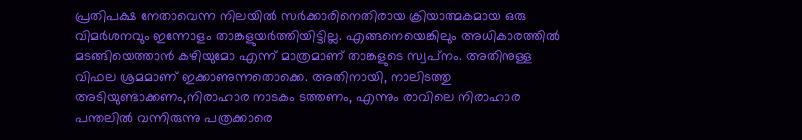പ്രതിപക്ഷ നേതാവെന്ന നിലയിൽ സർക്കാരിനെതിരായ ക്രിയാത്മകമായ ഒരു വിമർശനവും ഇന്നോളം താങ്കളുയർത്തിയിട്ടില്ല. എങ്ങനെയെങ്കിലും അധികാരത്തിൽ മടങ്ങിയെത്താൻ കഴിയുമോ എന്ന് മാത്രമാണ് താങ്കളുടെ സ്വപ്‍നം. അതിനുള്ള വിഫല ശ്രമമാണ് ഇക്കാണുന്നതൊക്കെ. അതിനായി, നാലിടത്തു അടിയുണ്ടാക്കണം,നിരാഹാര നാടകം ടത്തണം, എന്നും രാവിലെ നിരാഹാര പന്തലിൽ വന്നിരുന്നു പത്രക്കാരെ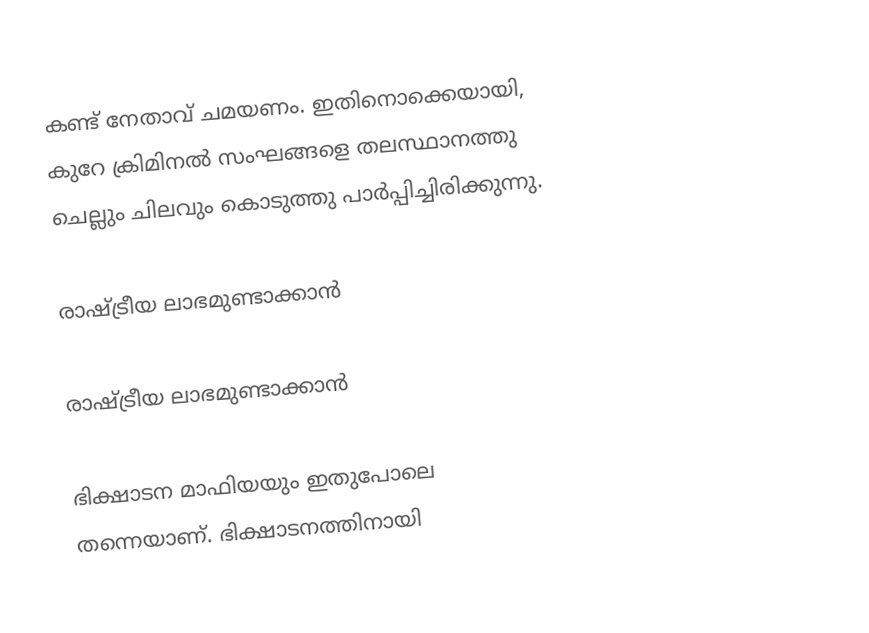കണ്ട് നേതാവ് ചമയണം. ഇതിനൊക്കെയായി, കുറേ ക്രിമിനൽ സംഘങ്ങളെ തലസ്ഥാനത്തു ചെല്ലും ചിലവും കൊടുത്തു പാർപ്പിച്ചിരിക്കുന്നു.

രാഷ്ട്രീയ ലാഭമുണ്ടാക്കാൻ

രാഷ്ട്രീയ ലാഭമുണ്ടാക്കാൻ

ഭിക്ഷാടന മാഫിയയും ഇതുപോലെ തന്നെയാണ്. ഭിക്ഷാടനത്തിനായി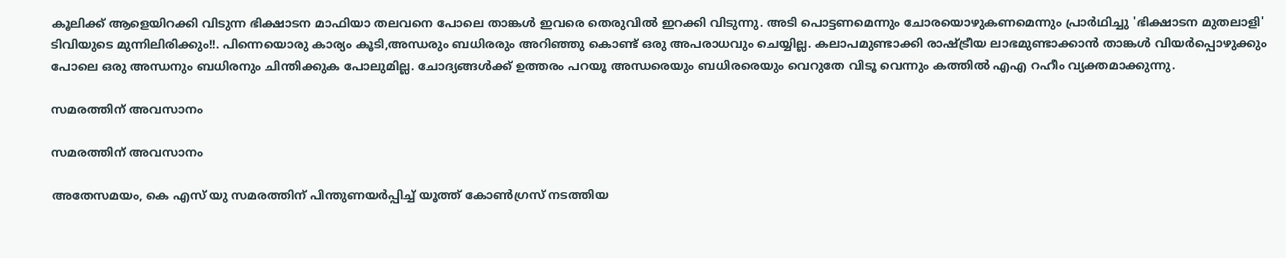കൂലിക്ക് ആളെയിറക്കി വിടുന്ന ഭിക്ഷാടന മാഫിയാ തലവനെ പോലെ താങ്കൾ ഇവരെ തെരുവിൽ ഇറക്കി വിടുന്നു. അടി പൊട്ടണമെന്നും ചോരയൊഴുകണമെന്നും പ്രാർഥിച്ചു 'ഭിക്ഷാടന മുതലാളി' ടിവിയുടെ മുന്നിലിരിക്കും!!. പിന്നെയൊരു കാര്യം കൂടി,അന്ധരും ബധിരരും അറിഞ്ഞു കൊണ്ട് ഒരു അപരാധവും ചെയ്യില്ല. കലാപമുണ്ടാക്കി രാഷ്ട്രീയ ലാഭമുണ്ടാക്കാൻ താങ്കൾ വിയർപ്പൊഴുക്കും പോലെ ഒരു അന്ധനും ബധിരനും ചിന്തിക്കുക പോലുമില്ല. ചോദ്യങ്ങൾക്ക് ഉത്തരം പറയൂ അന്ധരെയും ബധിരരെയും വെറുതേ വിടൂ വെന്നും കത്തില്‍ എഎ റഹീം വ്യക്തമാക്കുന്നു.

സമരത്തിന് അവസാനം

സമരത്തിന് അവസാനം

അതേസമയം, കെ എസ് യു സമരത്തിന് പിന്തുണയര്‍പ്പിച്ച് യൂത്ത് കോണ്‍ഗ്രസ് നടത്തിയ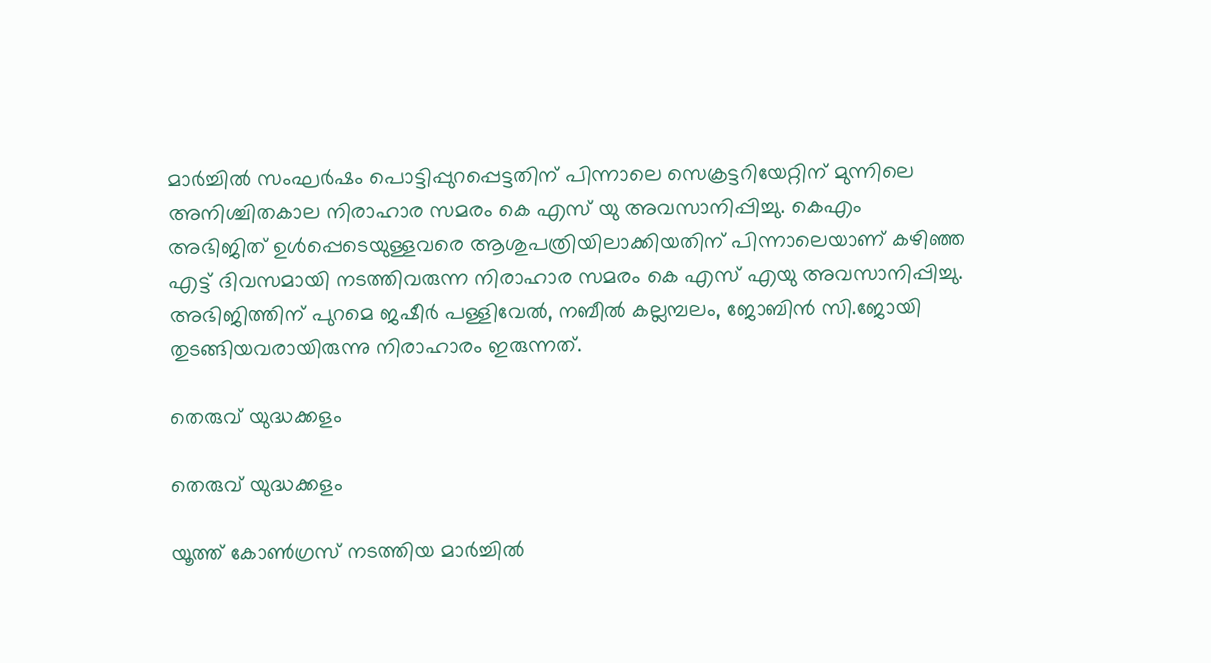മാര്‍ച്ചില്‍ സംഘര്‍ഷം പൊട്ടിപ്പുറപ്പെട്ടതിന് പിന്നാലെ സെക്രട്ടറിയേറ്റിന് മുന്നിലെ അനിശ്ചിതകാല നിരാഹാര സമരം കെ എസ് യു അവസാനിപ്പിച്ചു. കെഎം അഭിജിത് ഉള്‍പ്പെടെയുള്ളവരെ ആശുപത്രിയിലാക്കിയതിന് പിന്നാലെയാണ് കഴിഞ്ഞ എട്ട് ദിവസമായി നടത്തിവരുന്ന നിരാഹാര സമരം കെ എസ് എയു അവസാനിപ്പിച്ചു. അഭിജിത്തിന് പുറമെ ജഷീര്‍ പള്ളിവേല്‍, നബീല്‍ കല്ലമ്പലം, ജോബിന്‍ സി.ജോയി തുടങ്ങിയവരായിരുന്നു നിരാഹാരം ഇരുന്നത്.

തെരുവ് യുദ്ധക്കളം

തെരുവ് യുദ്ധക്കളം

യൂത്ത് കോണ്‍ഗ്രസ് നടത്തിയ മാര്‍ച്ചില്‍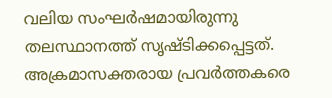വലിയ സംഘര്‍ഷമായിരുന്നു തലസ്ഥാനത്ത് സൃഷ്ടിക്കപ്പെട്ടത്. അക്രമാസക്തരായ പ്രവര്‍ത്തകരെ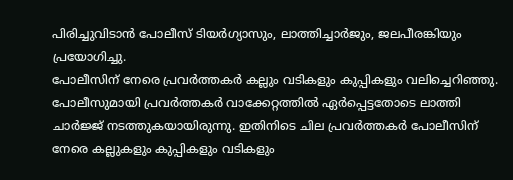പിരിച്ചുവിടാന്‍ പോലീസ് ടിയര്‍ഗ്യാസും, ലാത്തിച്ചാര്‍ജും, ജലപീരങ്കിയും പ്രയോഗിച്ചു.
പോലീസിന് നേരെ പ്രവര്‍ത്തകര്‍ കല്ലും വടികളും കുപ്പികളും വലിച്ചെറിഞ്ഞു. പോലീസുമായി പ്രവര്‍ത്തകര്‍ വാക്കേറ്റത്തില്‍ ഏര്‍പ്പെട്ടതോടെ ലാത്തി ചാര്‍ജ്ജ് നടത്തുകയായിരുന്നു. ഇതിനിടെ ചില പ്രവര്‍ത്തകര്‍ പോലീസിന് നേരെ കല്ലുകളും കുപ്പികളും വടികളും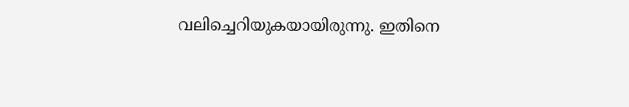വലിച്ചെറിയുകയായിരുന്നു. ഇതിനെ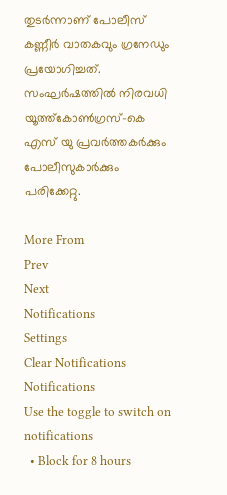തുടര്‍ന്നാണ് പോലീസ് കണ്ണീര്‍ വാതകവും ഗ്രനേഡും പ്രയോഗിച്ചത്. സംഘര്‍ഷത്തില്‍ നിരവധി യൂത്ത്കോണ്‍ഗ്രസ്-കെ എസ് യു പ്രവര്‍ത്തകര്‍ക്കും പോലീസുകാര്‍ക്കും പരിക്കേറ്റു.

More From
Prev
Next
Notifications
Settings
Clear Notifications
Notifications
Use the toggle to switch on notifications
  • Block for 8 hours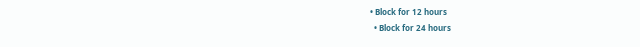• Block for 12 hours
  • Block for 24 hours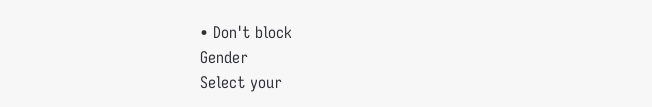• Don't block
Gender
Select your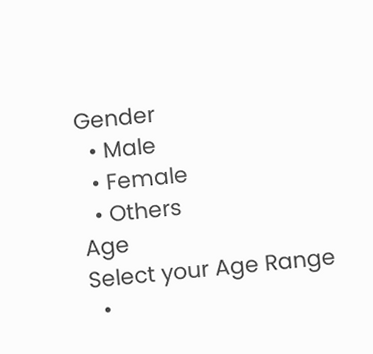Gender
  • Male
  • Female
  • Others
Age
Select your Age Range
  •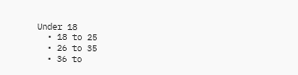Under 18
  • 18 to 25
  • 26 to 35
  • 36 to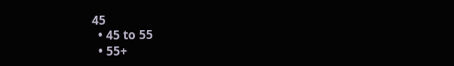45
  • 45 to 55
  • 55+